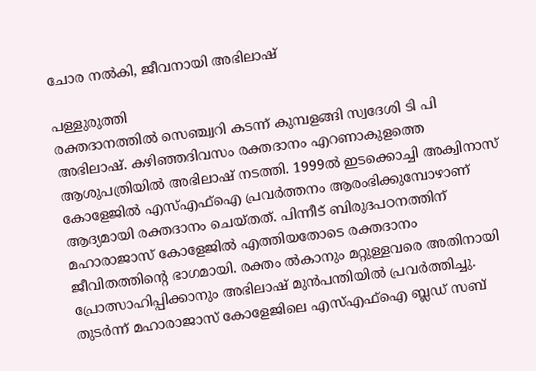ചോര നൽകി, ജീവനായി അഭിലാഷ്

പള്ളുരുത്തി
രക്തദാനത്തിൽ സെഞ്ച്വറി കടന്ന് കുമ്പളങ്ങി സ്വദേശി ടി പി അഭിലാഷ്. കഴിഞ്ഞദിവസം രക്തദാനം എറണാകുളത്തെ ആശുപത്രിയിൽ അഭിലാഷ് നടത്തി. 1999ൽ ഇടക്കൊച്ചി അക്വിനാസ് കോളേജിൽ എസ്എഫ്ഐ പ്രവർത്തനം ആരംഭിക്കുമ്പോഴാണ് ആദ്യമായി രക്തദാനം ചെയ്തത്. പിന്നീട് ബിരുദപഠനത്തിന് മഹാരാജാസ് കോളേജിൽ എത്തിയതോടെ രക്തദാനം ജീവിതത്തിന്റെ ഭാഗമായി. രക്തം ൽകാനും മറ്റുള്ളവരെ അതിനായി പ്രോത്സാഹിപ്പിക്കാനും അഭിലാഷ് മുൻപന്തിയിൽ പ്രവർത്തിച്ചു. തുടർന്ന് മഹാരാജാസ് കോളേജിലെ എസ്എഫ്ഐ ബ്ലഡ് സബ്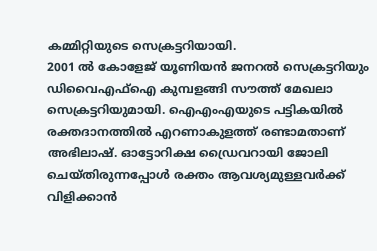കമ്മിറ്റിയുടെ സെക്രട്ടറിയായി.
2001 ൽ കോളേജ് യൂണിയൻ ജനറൽ സെക്രട്ടറിയും ഡിവൈഎഫ്ഐ കുമ്പളങ്ങി സൗത്ത് മേഖലാ സെക്രട്ടറിയുമായി. ഐഎംഎയുടെ പട്ടികയിൽ രക്തദാനത്തിൽ എറണാകുളത്ത് രണ്ടാമതാണ് അഭിലാഷ്. ഓട്ടോറിക്ഷ ഡ്രൈവറായി ജോലി ചെയ്തിരുന്നപ്പോൾ രക്തം ആവശ്യമുള്ളവർക്ക് വിളിക്കാൻ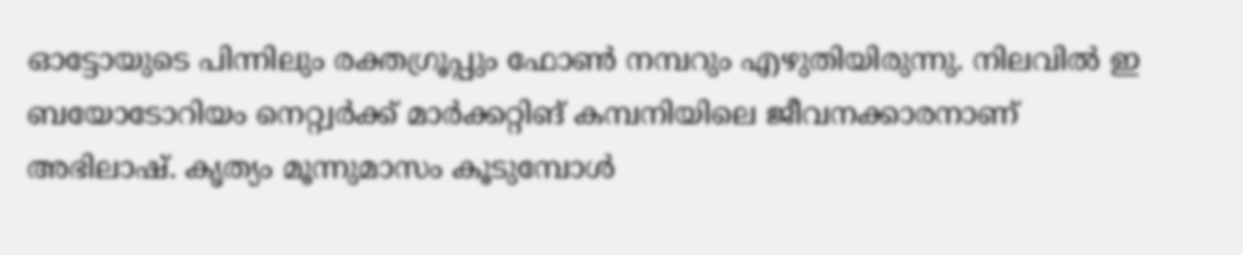ഓട്ടോയുടെ പിന്നിലും രക്തഗ്രൂപ്പും ഫോൺ നമ്പറും എഴുതിയിരുന്നു. നിലവിൽ ഇ ബയോടോറിയം നെറ്റ്വർക്ക് മാർക്കറ്റിങ് കമ്പനിയിലെ ജീവനക്കാരനാണ് അഭിലാഷ്. കൃത്യം മൂന്നുമാസം കൂടുമ്പോൾ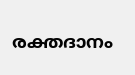രക്തദാനം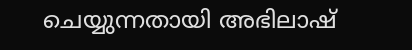ചെയ്യുന്നതായി അഭിലാഷ്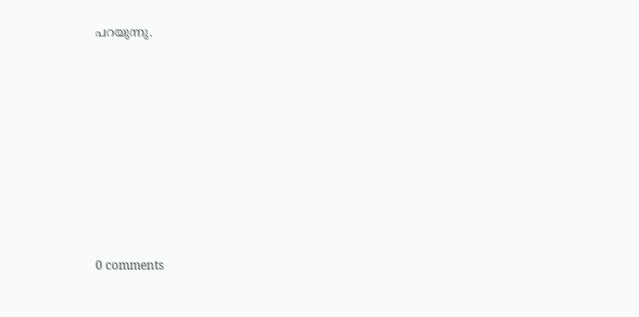പറയുന്നു.










0 comments